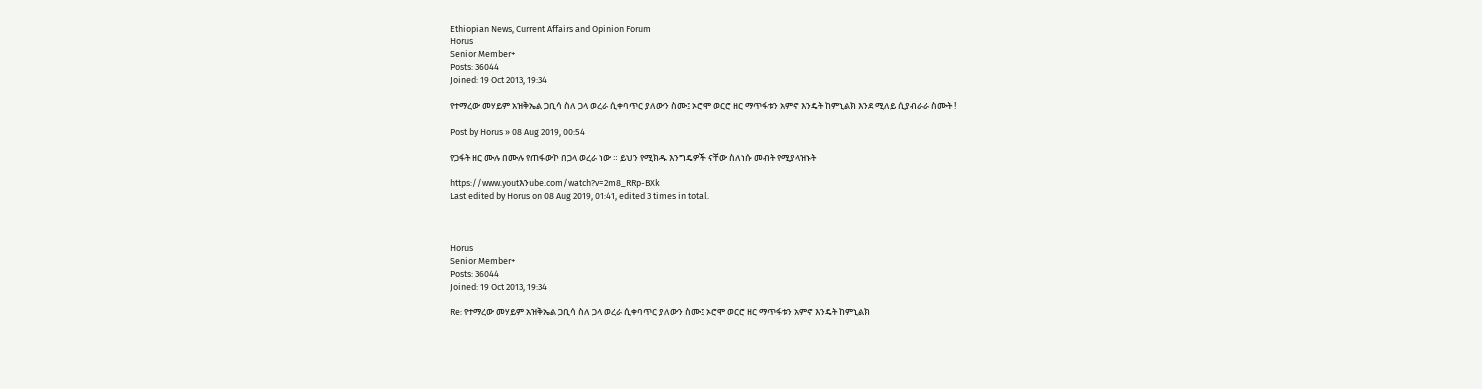Ethiopian News, Current Affairs and Opinion Forum
Horus
Senior Member+
Posts: 36044
Joined: 19 Oct 2013, 19:34

የተማረው መሃይም አዝቅኤል ጋቢሳ ስለ ጋላ ወረራ ሲቀባጥር ያለውን ስሙ፤ ኦሮሞ ወርሮ ዘር ማጥፋቱን አምኖ እንዴት ከምኒልክ እንደ ሚለይ ሲያብራራ ስሙት !

Post by Horus » 08 Aug 2019, 00:54

የጋፋት ዘር ሙሉ በሙሉ የጠፋውኮ በጋላ ወረራ ነው ። ይህን የሚክዱ እንግዴዎች ናቸው ስለነሱ መብት የሚያላዝኑት

https://www.youtእንube.com/watch?v=2m8_RRp-BXk
Last edited by Horus on 08 Aug 2019, 01:41, edited 3 times in total.



Horus
Senior Member+
Posts: 36044
Joined: 19 Oct 2013, 19:34

Re: የተማረው መሃይም አዝቅኤል ጋቢሳ ስለ ጋላ ወረራ ሲቀባጥር ያለውን ስሙ፤ ኦሮሞ ወርሮ ዘር ማጥፋቱን አምኖ እንዴት ከምኒልክ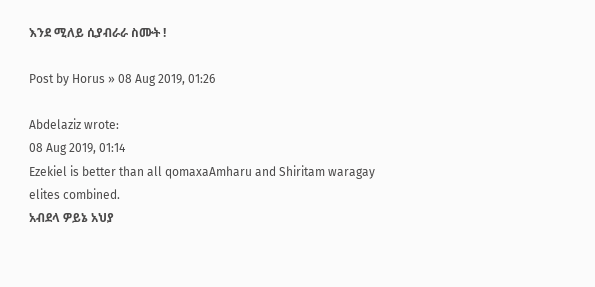እንደ ሚለይ ሲያብራራ ስሙት !

Post by Horus » 08 Aug 2019, 01:26

Abdelaziz wrote:
08 Aug 2019, 01:14
Ezekiel is better than all qomaxaAmharu and Shiritam waragay elites combined.
አብደላ ዎይኔ አህያ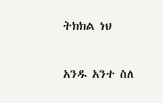ትክክል ነህ

አንዱ አንተ ስለ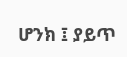ሆንክ ፤ ያይጥ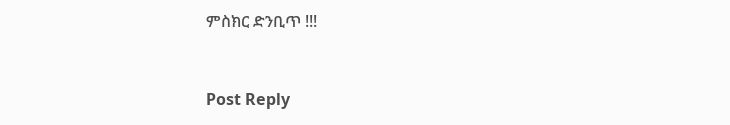ምስክር ድንቢጥ !!!


Post Reply